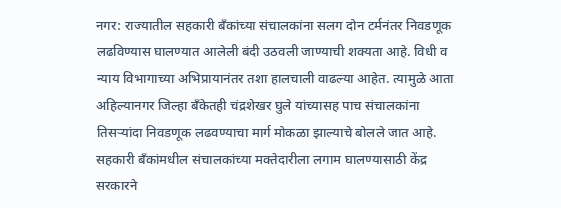नगर: राज्यातील सहकारी बँकांच्या संचालकांना सलग दोन टर्मनंतर निवडणूक लढविण्यास घालण्यात आलेली बंदी उठवली जाण्याची शक्यता आहे. विधी व न्याय विभागाच्या अभिप्रायानंतर तशा हालचाली वाढल्या आहेत. त्यामुळे आता अहिल्यानगर जिल्हा बँकेतही चंद्रशेखर घुले यांच्यासह पाच संचालकांना तिसऱ्यांदा निवडणूक लढवण्याचा मार्ग मोकळा झाल्याचे बोलले जात आहे.
सहकारी बँकांमधील संचालकांच्या मक्तेदारीला लगाम घालण्यासाठी केंद्र सरकारने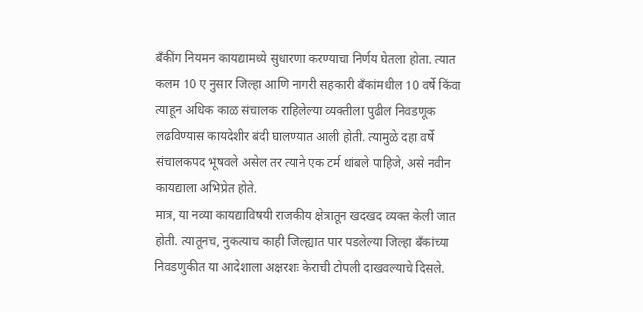बँकींग नियमन कायद्यामध्ये सुधारणा करण्याचा निर्णय घेतला होता. त्यात कलम 10 ए नुसार जिल्हा आणि नागरी सहकारी बँकांमधील 10 वर्षे किंवा त्याहून अधिक काळ संचालक राहिलेल्या व्यक्तीला पुढील निवडणूक लढविण्यास कायदेशीर बंदी घालण्यात आली होती. त्यामुळे दहा वर्षे संचालकपद भूषवले असेल तर त्याने एक टर्म थांबले पाहिजे, असे नवीन कायद्याला अभिप्रेत होते.
मात्र, या नव्या कायद्याविषयी राजकीय क्षेत्रातून खदखद व्यक्त केली जात होती. त्यातूनच, नुकत्याच काही जिल्ह्यात पार पडलेल्या जिल्हा बँकांच्या निवडणुकीत या आदेशाला अक्षरशः केराची टोपली दाखवल्याचे दिसले.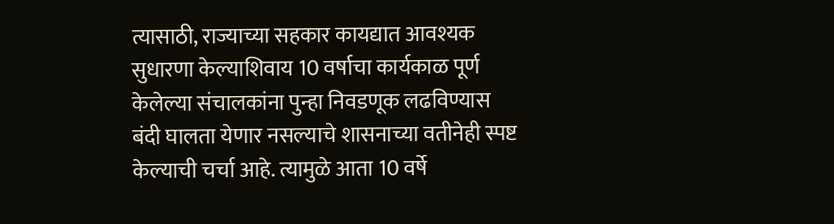त्यासाठी, राज्याच्या सहकार कायद्यात आवश्यक सुधारणा केल्याशिवाय 10 वर्षाचा कार्यकाळ पूर्ण केलेल्या संचालकांना पुन्हा निवडणूक लढविण्यास बंदी घालता येणार नसल्याचे शासनाच्या वतीनेही स्पष्ट केल्याची चर्चा आहे. त्यामुळे आता 10 वर्षे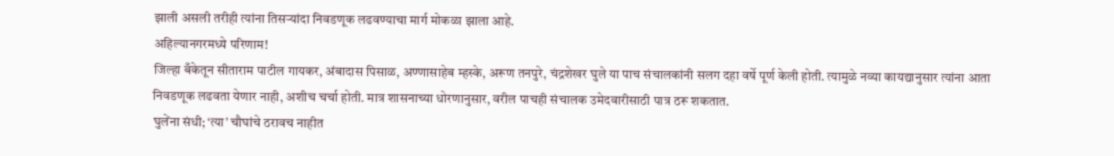झाली असली तरीही त्यांना तिसऱ्यांदा निवडणूक लढवण्याचा मार्ग मोकळा झाला आहे.
अहिल्यानगरमध्ये परिणाम!
जिल्हा बँकेतून सीताराम पाटील गायकर, अंबादास पिसाळ, अण्णासाहेब म्हस्के, अरूण तनपुरे, चंद्रशेखर घुले या पाच संचालकांनी सलग दहा वर्षे पूर्ण केली होती. त्यामुळे नव्या कायद्यानुसार त्यांना आता निवडणूक लढवता येणार नाही, अशीच चर्चा होती. मात्र शासनाच्या धोरणानुसार, वरील पाचही संचालक उमेदवारीसाठी पात्र ठरू शकतात.
घुलेंना संधी; ‘त्या’ चौघांचे ठरावच नाहीत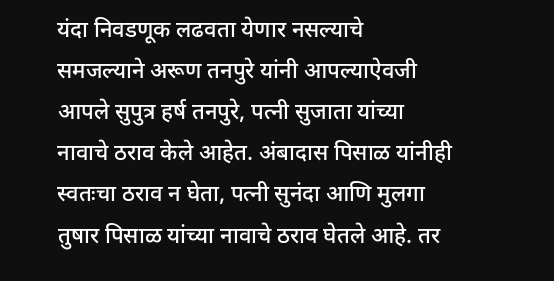यंदा निवडणूक लढवता येणार नसल्याचे समजल्याने अरूण तनपुरे यांनी आपल्याऐवजी आपले सुपुत्र हर्ष तनपुरे, पत्नी सुजाता यांच्या नावाचे ठराव केले आहेत. अंबादास पिसाळ यांनीही स्वतःचा ठराव न घेता, पत्नी सुनंदा आणि मुलगा तुषार पिसाळ यांच्या नावाचे ठराव घेतले आहे. तर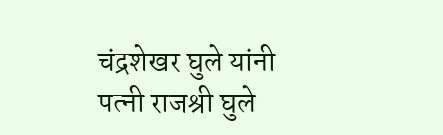चंद्रशेखर घुले यांनी पत्नी राजश्री घुले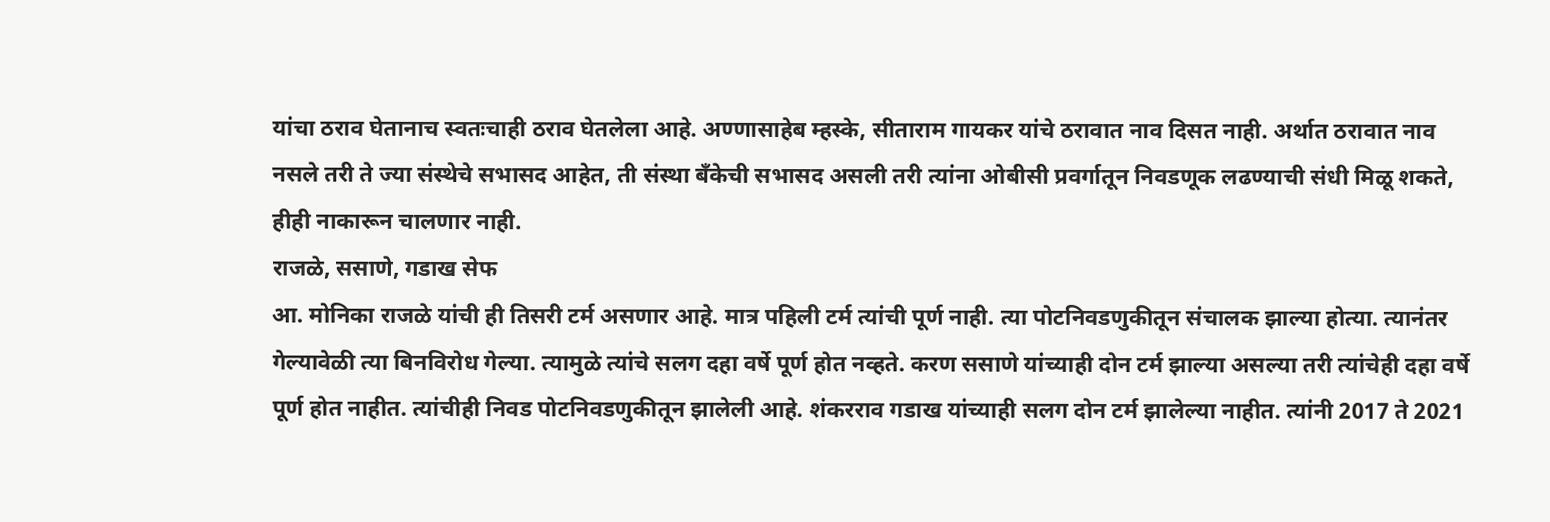यांचा ठराव घेतानाच स्वतःचाही ठराव घेतलेला आहे. अण्णासाहेब म्हस्के, सीताराम गायकर यांचे ठरावात नाव दिसत नाही. अर्थात ठरावात नाव नसले तरी ते ज्या संस्थेचे सभासद आहेत, ती संस्था बँकेची सभासद असली तरी त्यांना ओबीसी प्रवर्गातून निवडणूक लढण्याची संधी मिळू शकते, हीही नाकारून चालणार नाही.
राजळे, ससाणे, गडाख सेफ
आ. मोनिका राजळे यांची ही तिसरी टर्म असणार आहे. मात्र पहिली टर्म त्यांची पूर्ण नाही. त्या पोटनिवडणुकीतून संचालक झाल्या होत्या. त्यानंतर गेल्यावेळी त्या बिनविरोध गेल्या. त्यामुळे त्यांचे सलग दहा वर्षे पूर्ण होत नव्हते. करण ससाणे यांच्याही दोन टर्म झाल्या असल्या तरी त्यांचेही दहा वर्षे पूर्ण होत नाहीत. त्यांचीही निवड पोटनिवडणुकीतून झालेली आहे. शंकरराव गडाख यांच्याही सलग दोन टर्म झालेल्या नाहीत. त्यांनी 2017 ते 2021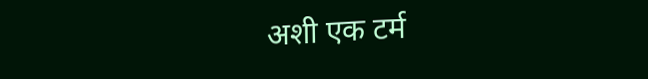अशी एक टर्म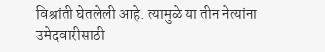विश्रांती घेतलेली आहे. त्यामुळे या तीन नेत्यांना उमेदवारीसाठी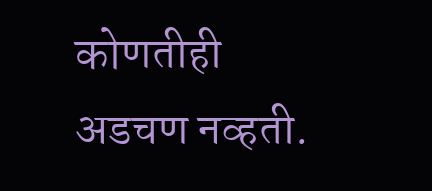कोणतीही अडचण नव्हती.